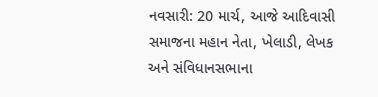નવસારી: 20 માર્ચ, આજે આદિવાસી સમાજના મહાન નેતા, ખેલાડી, લેખક અને સંવિધાનસભાના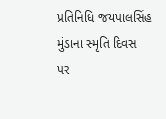પ્રતિનિધિ જયપાલસિંહ મુંડાના સ્મૃતિ દિવસ પર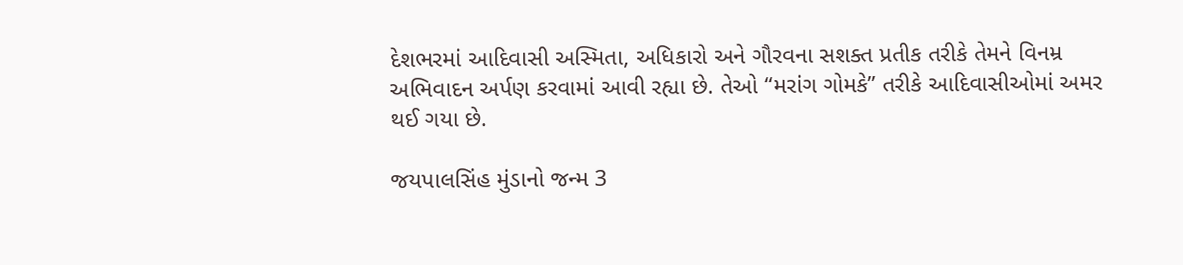દેશભરમાં આદિવાસી અસ્મિતા, અધિકારો અને ગૌરવના સશક્ત પ્રતીક તરીકે તેમને વિનમ્ર અભિવાદન અર્પણ કરવામાં આવી રહ્યા છે. તેઓ “મરાંગ ગોમકે” તરીકે આદિવાસીઓમાં અમર થઈ ગયા છે.

જયપાલસિંહ મુંડાનો જન્મ 3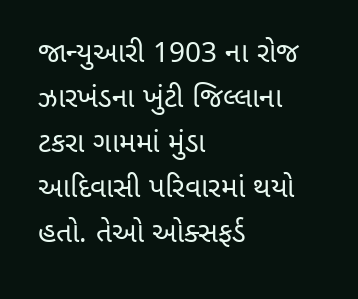જાન્યુઆરી 1903 ના રોજ ઝારખંડના ખુંટી જિલ્લાના ટકરા ગામમાં મુંડા આદિવાસી પરિવારમાં થયો હતો. તેઓ ઓક્સફર્ડ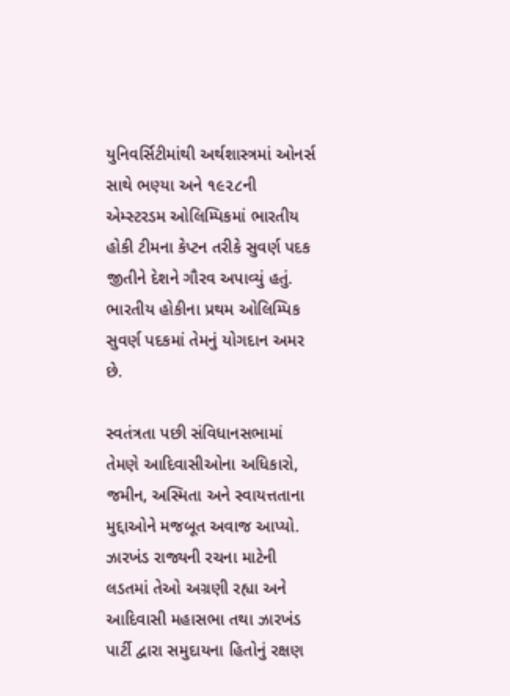યુનિવર્સિટીમાંથી અર્થશાસ્ત્રમાં ઓનર્સ સાથે ભણ્યા અને ૧૯૨૮ની એમ્સ્ટરડમ ઓલિમ્પિકમાં ભારતીય હોકી ટીમના કેપ્ટન તરીકે સુવર્ણ પદક જીતીને દેશને ગૌરવ અપાવ્યું હતું. ભારતીય હોકીના પ્રથમ ઓલિમ્પિક સુવર્ણ પદકમાં તેમનું યોગદાન અમર છે.

સ્વતંત્રતા પછી સંવિધાનસભામાં તેમણે આદિવાસીઓના અધિકારો, જમીન, અસ્મિતા અને સ્વાયત્તતાના મુદ્દાઓને મજબૂત અવાજ આપ્યો. ઝારખંડ રાજ્યની રચના માટેની લડતમાં તેઓ અગ્રણી રહ્યા અને આદિવાસી મહાસભા તથા ઝારખંડ પાર્ટી દ્વારા સમુદાયના હિતોનું રક્ષણ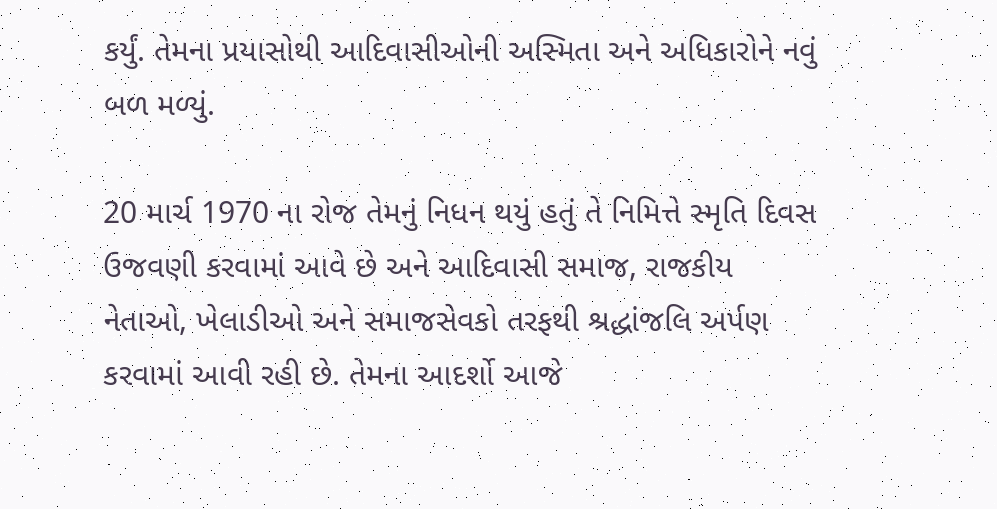કર્યું. તેમના પ્રયાસોથી આદિવાસીઓની અસ્મિતા અને અધિકારોને નવું બળ મળ્યું.

20 માર્ચ 1970 ના રોજ તેમનું નિધન થયું હતું તે નિમિત્તે સ્મૃતિ દિવસ ઉજવણી કરવામાં આવે છે અને આદિવાસી સમાજ, રાજકીય નેતાઓ, ખેલાડીઓ અને સમાજસેવકો તરફથી શ્રદ્ધાંજલિ અર્પણ કરવામાં આવી રહી છે. તેમના આદર્શો આજે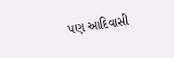પણ આદિવાસી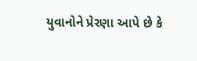યુવાનોને પ્રેરણા આપે છે કે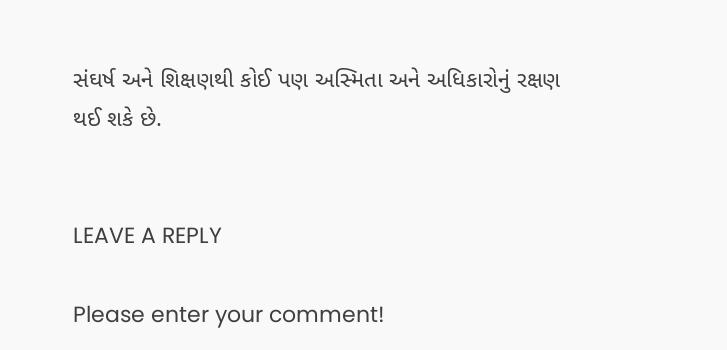સંઘર્ષ અને શિક્ષણથી કોઈ પણ અસ્મિતા અને અધિકારોનું રક્ષણ થઈ શકે છે.


LEAVE A REPLY

Please enter your comment!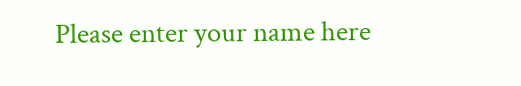Please enter your name here